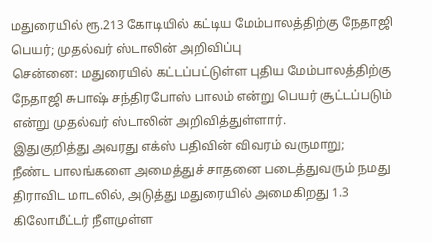மதுரையில் ரூ.213 கோடியில் கட்டிய மேம்பாலத்திற்கு நேதாஜி பெயர்; முதல்வர் ஸ்டாலின் அறிவிப்பு
சென்னை: மதுரையில் கட்டப்பட்டுள்ள புதிய மேம்பாலத்திற்கு நேதாஜி சுபாஷ் சந்திரபோஸ் பாலம் என்று பெயர் சூட்டப்படும் என்று முதல்வர் ஸ்டாலின் அறிவித்துள்ளார்.
இதுகுறித்து அவரது எக்ஸ் பதிவின் விவரம் வருமாறு;
நீண்ட பாலங்களை அமைத்துச் சாதனை படைத்துவரும் நமது திராவிட மாடலில், அடுத்து மதுரையில் அமைகிறது 1.3 கிலோமீட்டர் நீளமுள்ள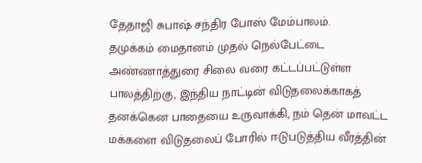தேதாஜி சுபாஷ் சந்திர போஸ் மேம்பாலம்.
தமுக்கம் மைதானம் முதல் நெல்பேட்டை அண்ணாத்துரை சிலை வரை கட்டப்பட்டுள்ள பாலத்திற்கு, இந்திய நாட்டின் விடுதலைக்காகத் தனக்கென பாதையை உருவாக்கி, நம் தென் மாவட்ட மக்களை விடுதலைப் போரில் ஈடுபடுத்திய வீரத்தின்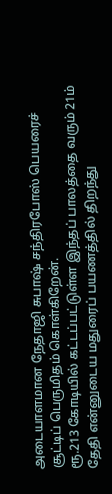அடையாளமான நேதாஜி சுபாஷ் சந்திரபோஸ் பெயரைச் சூட்டிப் பெருமிதம் கொள்கிறேன்.
ரூ.213 கோடியில் கட்டப்பட்டுள்ள இந்தப் பாலத்தை வரும் 21ம் தேதி என்னுடைய மதுரைப் பயணத்தில் திறந்து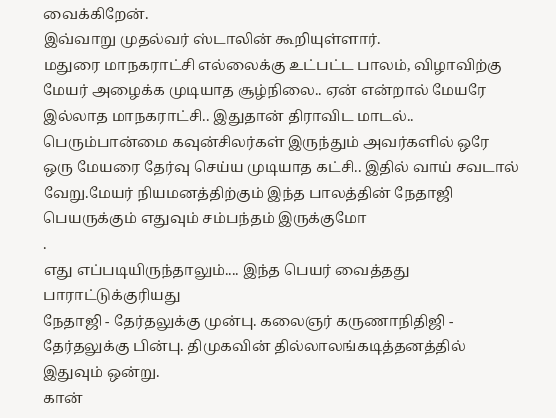வைக்கிறேன்.
இவ்வாறு முதல்வர் ஸ்டாலின் கூறியுள்ளார்.
மதுரை மாநகராட்சி எல்லைக்கு உட்பட்ட பாலம், விழாவிற்கு மேயர் அழைக்க முடியாத சூழ்நிலை.. ஏன் என்றால் மேயரே இல்லாத மாநகராட்சி.. இதுதான் திராவிட மாடல்.. பெரும்பான்மை கவுன்சிலர்கள் இருந்தும் அவர்களில் ஒரே ஒரு மேயரை தேர்வு செய்ய முடியாத கட்சி.. இதில் வாய் சவடால் வேறு.மேயர் நியமனத்திற்கும் இந்த பாலத்தின் நேதாஜி பெயருக்கும் எதுவும் சம்பந்தம் இருக்குமோ
.
எது எப்படியிருந்தாலும்.... இந்த பெயர் வைத்தது பாராட்டுக்குரியது
நேதாஜி - தேர்தலுக்கு முன்பு. கலைஞர் கருணாநிதிஜி - தேர்தலுக்கு பின்பு. திமுகவின் தில்லாலங்கடித்தனத்தில் இதுவும் ஒன்று.
கான்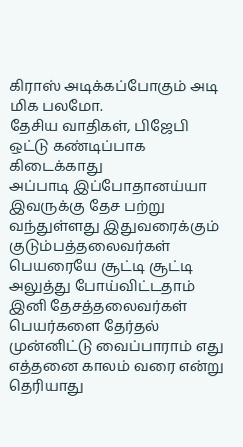கிராஸ் அடிக்கப்போகும் அடி மிக பலமோ.
தேசிய வாதிகள், பிஜேபி ஒட்டு கண்டிப்பாக கிடைக்காது
அப்பாடி இப்போதானய்யா இவருக்கு தேச பற்று வந்துள்ளது இதுவரைக்கும் குடும்பத்தலைவர்கள் பெயரையே சூட்டி சூட்டி அலுத்து போய்விட்டதாம் இனி தேசத்தலைவர்கள் பெயர்களை தேர்தல் முன்னிட்டு வைப்பாராம் எது எத்தனை காலம் வரை என்று தெரியாது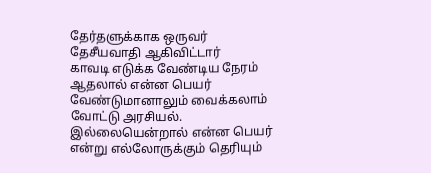தேர்தளுக்காக ஒருவர் தேசீயவாதி ஆகிவிட்டார்
காவடி எடுக்க வேண்டிய நேரம் ஆதலால் என்ன பெயர் வேண்டுமானாலும் வைக்கலாம்
வோட்டு அரசியல். இல்லையென்றால் என்ன பெயர் என்று எல்லோருக்கும் தெரியும்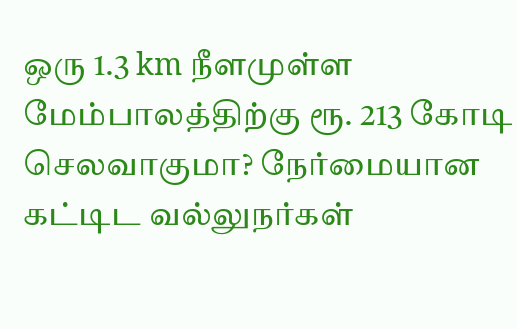ஒரு 1.3 km நீளமுள்ள மேம்பாலத்திற்கு ரூ. 213 கோடி செலவாகுமா? நேர்மையான கட்டிட வல்லுநர்கள்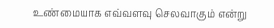உண்மையாக எவ்வளவு செலவாகும் என்று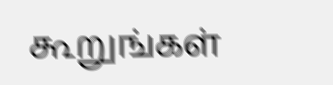கூறுங்கள்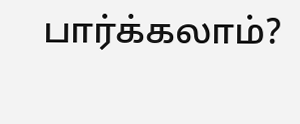பார்க்கலாம்?